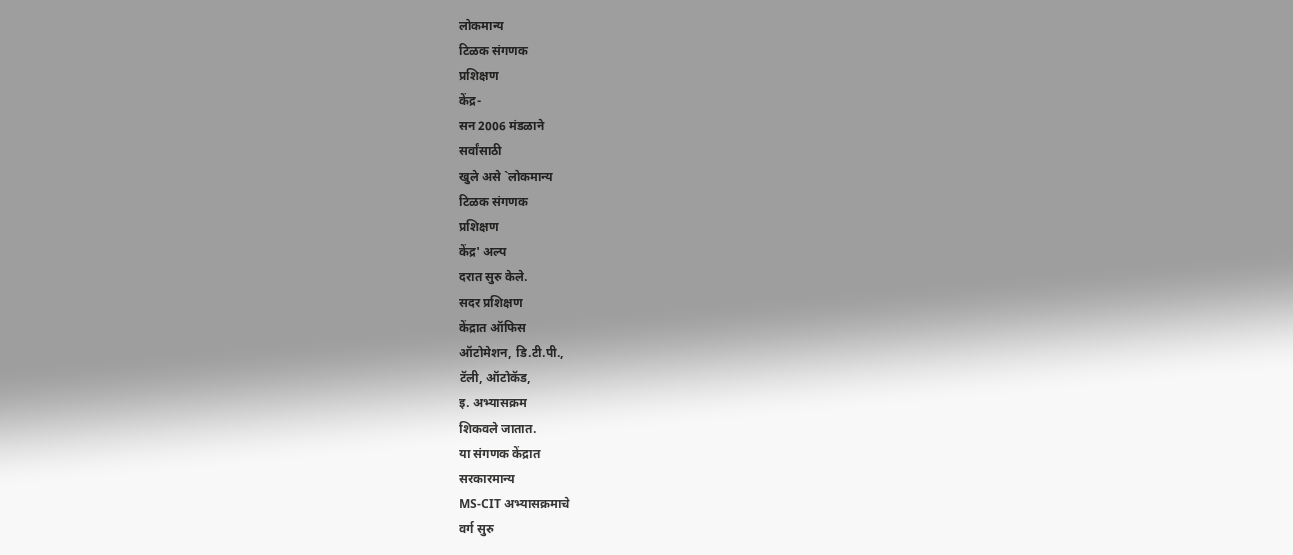लोकमान्य
टिळक संगणक
प्रशिक्षण
केंद्र-
सन 2006 मंडळाने
सर्वांसाठी
खुले असे `लोकमान्य
टिळक संगणक
प्रशिक्षण
केंद्र' अल्प
दरात सुरु केले.
सदर प्रशिक्षण
केंद्रात ऑफिस
ऑटोमेशन, डि.टी.पी.,
टॅली, ऑटोकॅड,
इ. अभ्यासक्रम
शिकवले जातात.
या संगणक केंद्रात
सरकारमान्य
MS-CIT अभ्यासक्रमाचे
वर्ग सुरु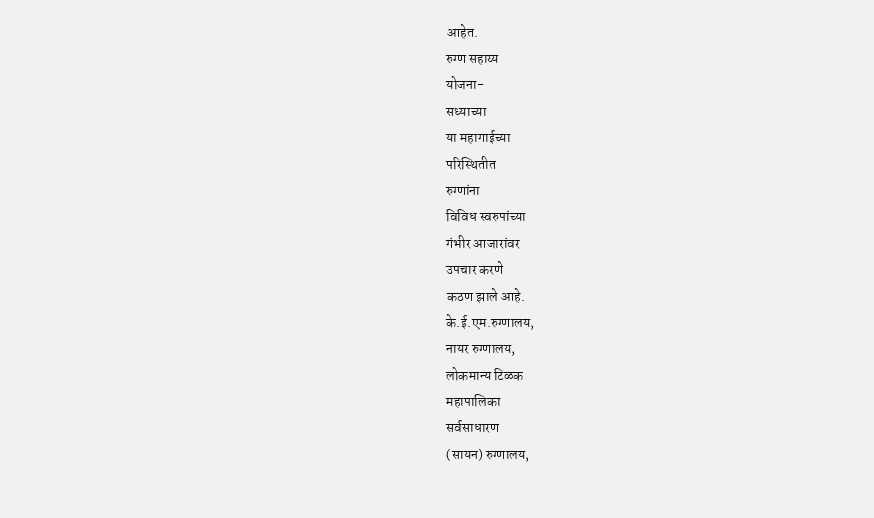आहेत.
रुग्ण सहाय्य
योजना-
सध्याच्या
या महागाईच्या
परिस्थितीत
रुग्णांना
विविध स्वरुपांच्या
गंभीर आजारांवर
उपचार करणे
कठण झाले आहे.
के.ई.एम.रुग्णालय,
नायर रुग्णालय,
लोकमान्य टिळक
महापालिका
सर्वसाधारण
(सायन) रुग्णालय,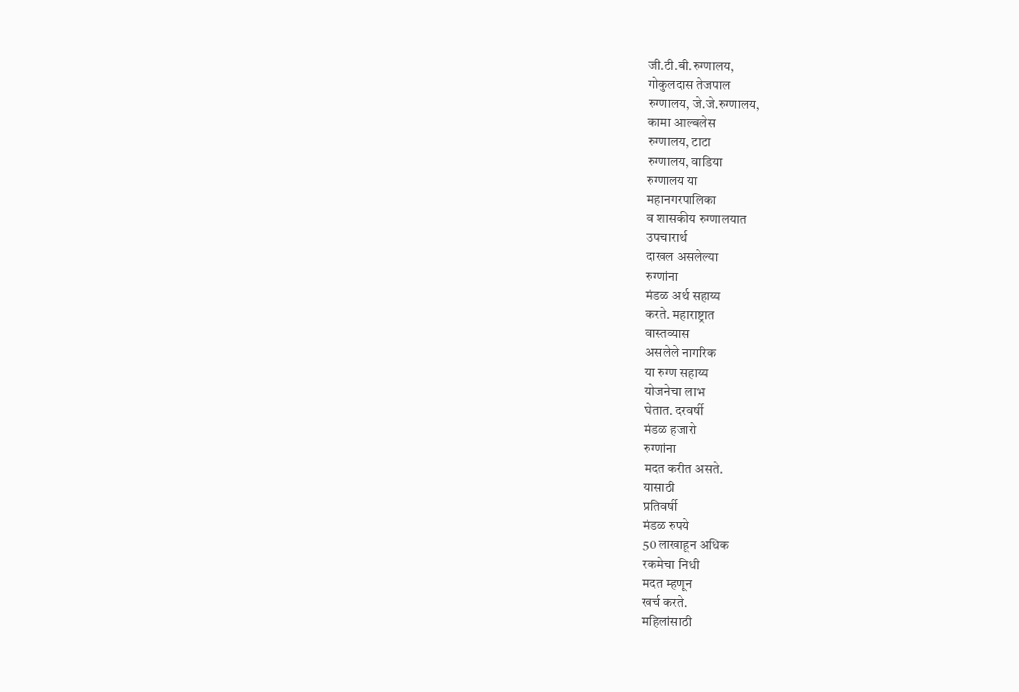जी.टी.बी.रुग्णालय,
गोकुलदास तेजपाल
रुग्णालय, जे.जे.रुग्णालय,
कामा आल्बलेस
रुग्णालय, टाटा
रुग्णालय, वाडिया
रुग्णालय या
महानगरपालिका
व शासकीय रुग्णालयात
उपचारार्थ
दाखल असलेल्या
रुग्णांना
मंडळ अर्थ सहाय्य
करते. महाराष्ट्रात
वास्तव्यास
असलेले नागरिक
या रुग्ण सहाय्य
योजनेचा लाभ
घेतात. दरवर्षी
मंडळ हजारो
रुग्णांना
मदत करीत असते.
यासाठी
प्रतिवर्षी
मंडळ रुपये
50 लाखाहून अधिक
रकमेचा निधी
मदत म्हणून
खर्च करते.
महिलांसाठी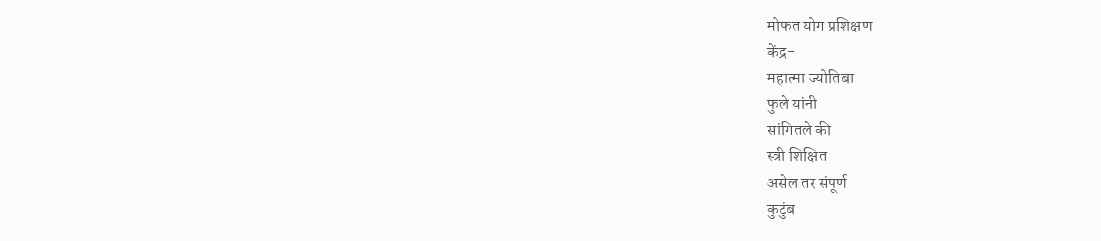मोफत योग प्रशिक्षण
केंद्र-
महात्मा ज्योतिबा
फुले यांनी
सांगितले की
स्त्री शिक्षित
असेल तर संपूर्ण
कुटुंब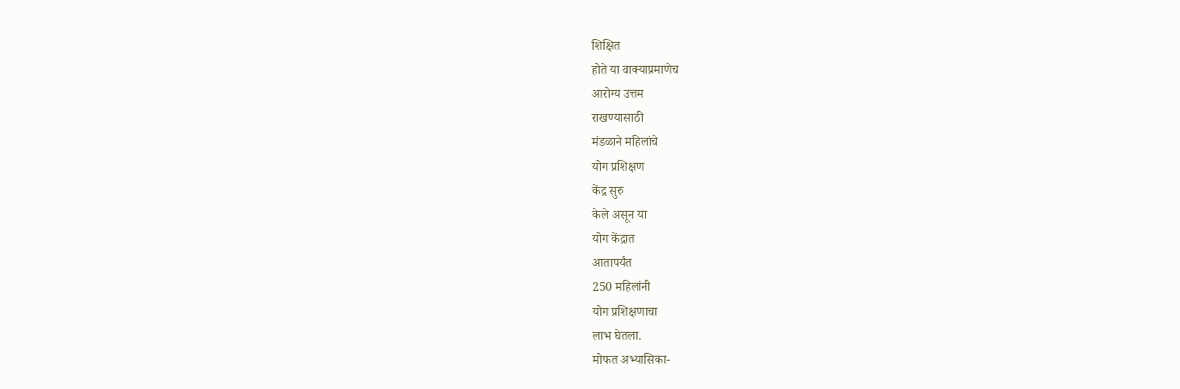शिक्षित
होते या वाक्याप्रमाणेच
आरोग्य उत्तम
राखण्यासाठी
मंडळाने महिलांचे
योग प्रशिक्षण
केंद्र सुरु
केले असून या
योग केंद्रात
आतापर्यंत
250 महिलांनी
योग प्रशिक्षणाचा
लाभ घेतला.
मोफत अभ्यासिका-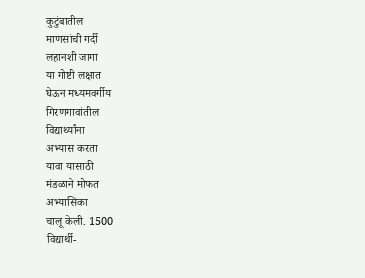कुटुंबातील
माणसांची गर्दी
लहानशी जागा
या गोष्टी लक्षात
घेऊन मध्यमवर्गीय
गिरणगावांतील
विद्यार्थ्यांना
अभ्यास करता
यावा यासाठी
मंडळाने मोफत
अभ्यासिका
चालू केली. 1500
विद्यार्थी-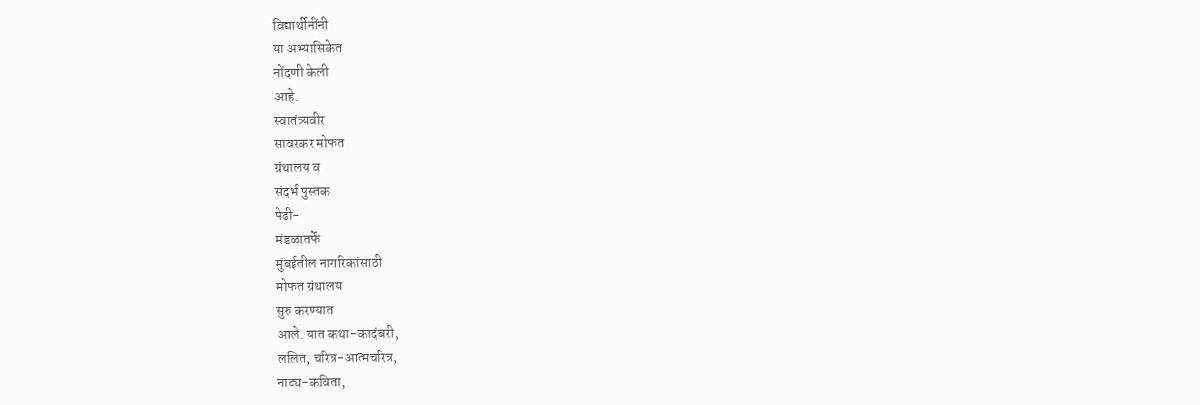विद्यार्थीनींनी
या अभ्यासिकेत
नोंदणी केली
आहे.
स्वातंत्र्यवीर
सावरकर मोफत
ग्रंथालय व
संदर्भ पुस्तक
पेढी-
मंडळातर्फे
मुंबईतील नागरिकांसाठी
मोफत ग्रंथालय
सुरु करण्यात
आले. यात कथा-कादंबरी,
ललित, चरित्र-आत्मचरित्र,
नाट्य-कविता,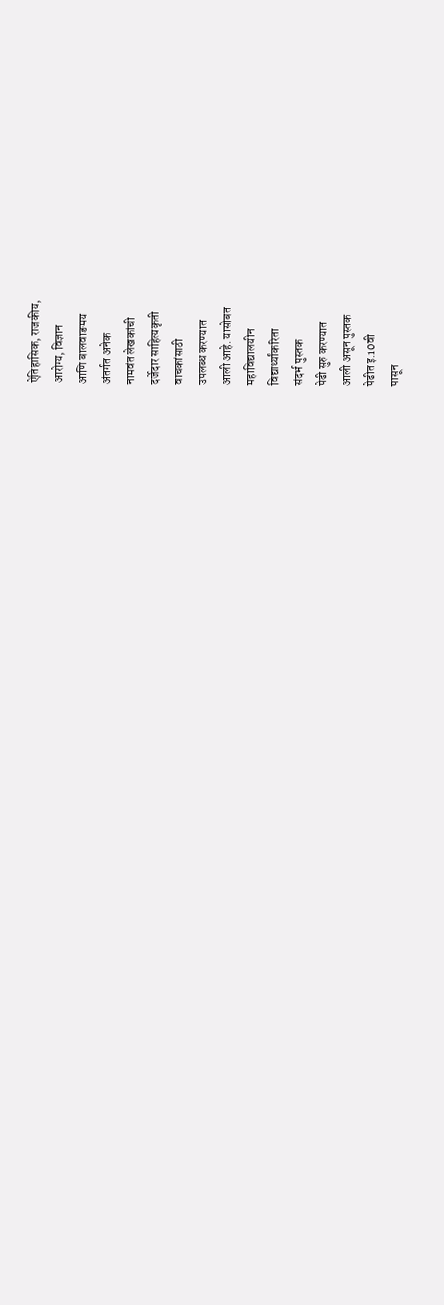ऐतिहासिक, राजकीय,
आरोग्य, विज्ञान
आणि बालवाङमय
अंतर्गत अनेक
नामवंत लेखकांची
दर्जेदार साहित्यकृती
वाचकांसाठी
उपलब्ध करण्यात
आली आहे. यासोबत
महाविद्यालयीन
विद्यार्थ्यांकरिता
संदर्भ पुस्तक
पेढी सुरु करण्यात
आली असून पुस्तक
पेढीत इ.10वी
पासून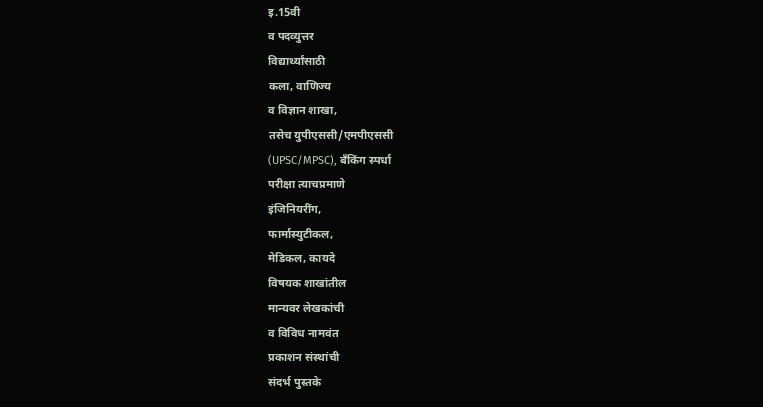इ.15वी
व पदव्युत्तर
विद्यार्थ्यांसाठी
कला, वाणिज्य
व विज्ञान शाखा,
तसेच युपीएससी/एमपीएससी
(UPSC/MPSC), बँकिंग स्पर्धा
परीक्षा त्याचप्रमाणे
इंजिनियरींग,
फार्मास्युटीकल,
मेडिकल, कायदे
विषयक शाखांतील
मान्यवर लेखकांची
व विविध नामवंत
प्रकाशन संस्थांची
संदर्भ पुस्तके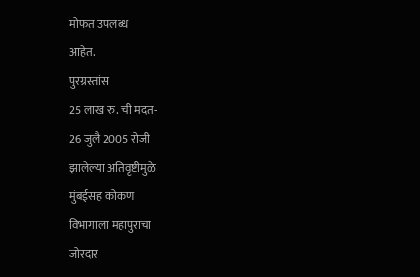मोफत उपलब्ध
आहेत.
पुरग्रस्तांस
25 लाख रु. ची मदत-
26 जुलै 2005 रोजी
झालेल्या अतिवृष्टीमुळे
मुंबईसह कोकण
विभागाला महापुराचा
जोरदार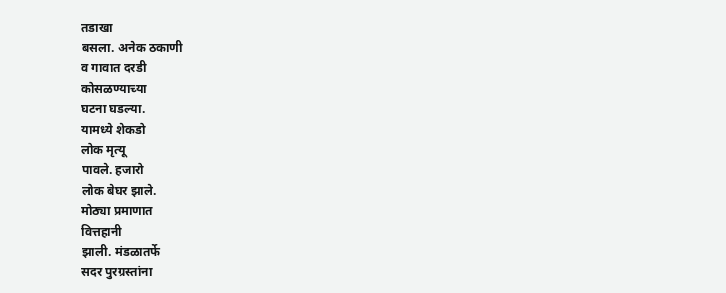तडाखा
बसला. अनेक ठकाणी
व गावात दरडी
कोसळण्याच्या
घटना घडल्या.
यामध्ये शेकडो
लोक मृत्यू
पावले. हजारो
लोक बेघर झाले.
मोठ्या प्रमाणात
वित्तहानी
झाली. मंडळातर्फे
सदर पुरग्रस्तांना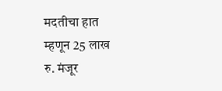मदतीचा हात
म्हणून 25 लाख
रु. मंजूर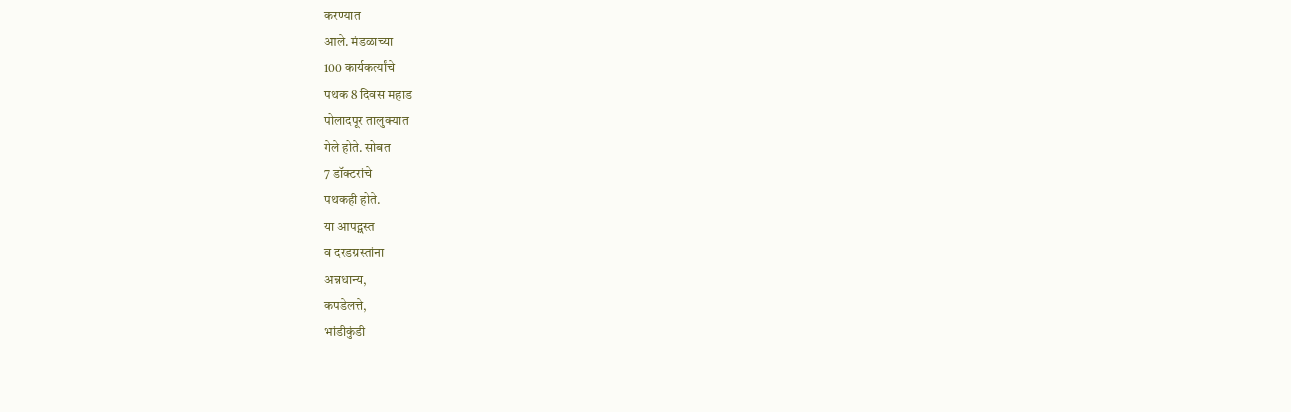करण्यात
आले. मंडळाच्या
100 कार्यकर्त्यांचे
पथक 8 दिवस महाड
पोलादपूर तालुक्यात
गेले होते. सोबत
7 डॉक्टरांचे
पथकही होते.
या आपद्ग्रस्त
व दरडग्रस्तांना
अन्नधान्य,
कपडेलत्ते,
भांडीकुंडी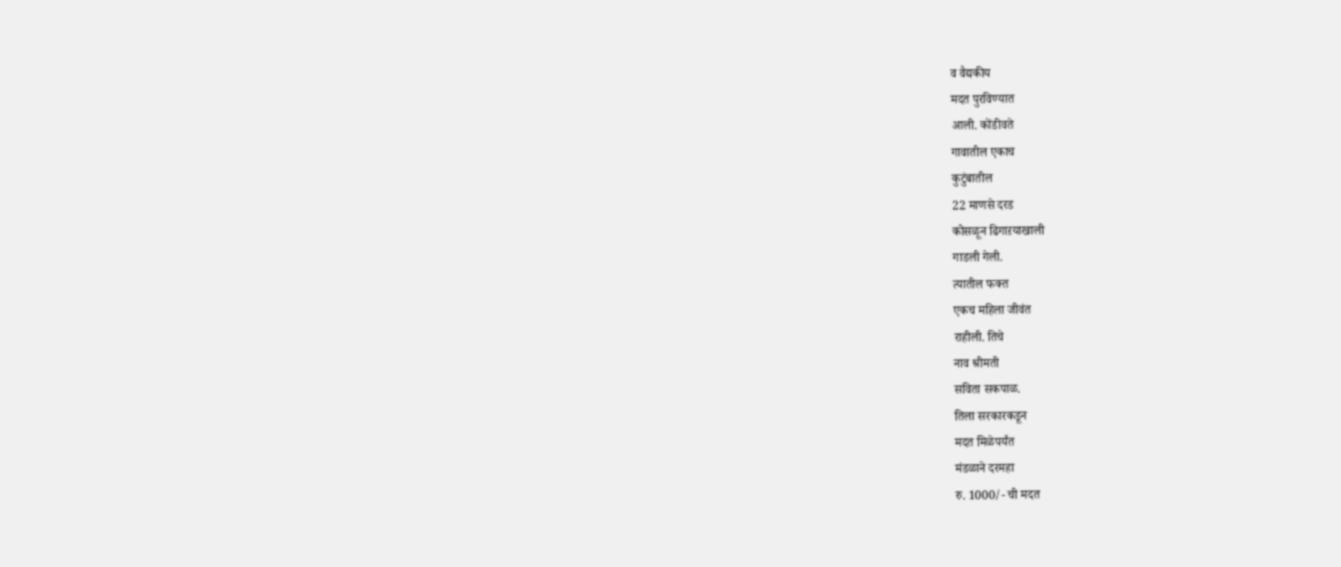व वैद्यकीय
मदत पुरविण्यात
आली. कोंडीवते
गावातील एकाच
कुटुंबातील
22 माणसे दरड
कोसळून ढिगाऱयाखाली
गाडली गेली.
त्यातील फक्त
एकच महिला जीवंत
राहीली. तिचे
नाव श्रीमती
सविता सकपाळ.
तिला सरकारकडून
मदत मिळेपर्यंत
मंडळाने दरमहा
रु. 1000/- ची मदत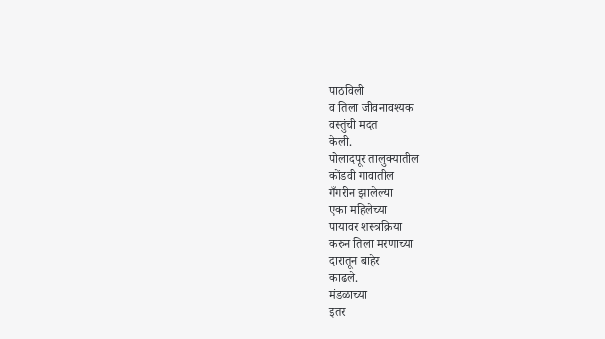पाठविली
व तिला जीवनावश्यक
वस्तुंची मदत
केली.
पोलादपूर तालुक्यातील
कोंडवी गावातील
गँगरीन झालेल्या
एका महिलेच्या
पायावर शस्त्रक्रिया
करुन तिला मरणाच्या
दारातून बाहेर
काढले.
मंडळाच्या
इतर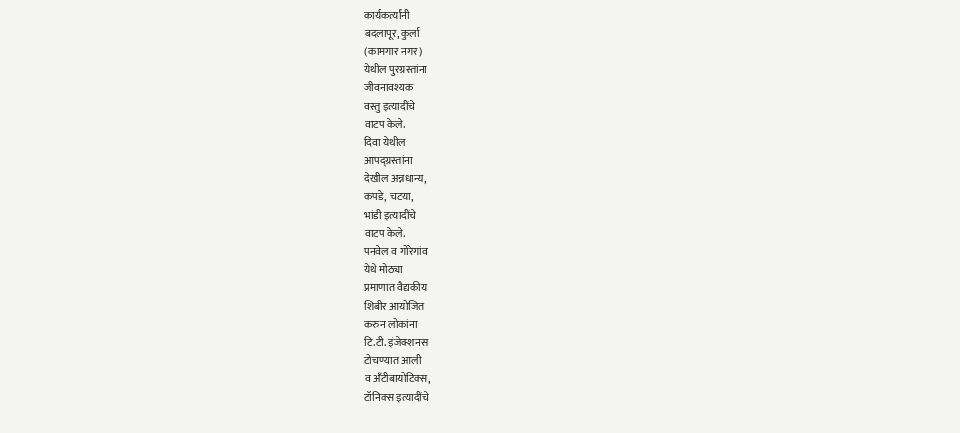कार्यकर्त्यांनी
बदलापूर, कुर्ला
(कामगार नगर)
येथील पुरग्रस्तांना
जीवनावश्यक
वस्तु इत्यादींचे
वाटप केले.
दिवा येथील
आपद्ग्रस्तांना
देखील अन्नधान्य,
कपडे, चटया,
भांडी इत्यादींचे
वाटप केले.
पनवेल व गोरेगांव
येथे मोठ्या
प्रमाणात वैद्यकीय
शिबीर आयोजित
करुन लोकांना
टि.टी. इंजेक्शनस
टोचण्यात आली
व अँटीबायोटिक्स,
टॉनिक्स इत्यादींचे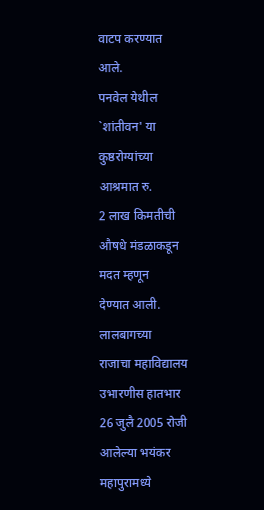वाटप करण्यात
आले.
पनवेल येथील
`शांतीवन' या
कुष्ठरोग्यांच्या
आश्रमात रु.
2 लाख किमतीची
औषधे मंडळाकडून
मदत म्हणून
देण्यात आली.
लालबागच्या
राजाचा महाविद्यालय
उभारणीस हातभार
26 जुलै 2005 रोजी
आलेल्या भयंकर
महापुरामध्ये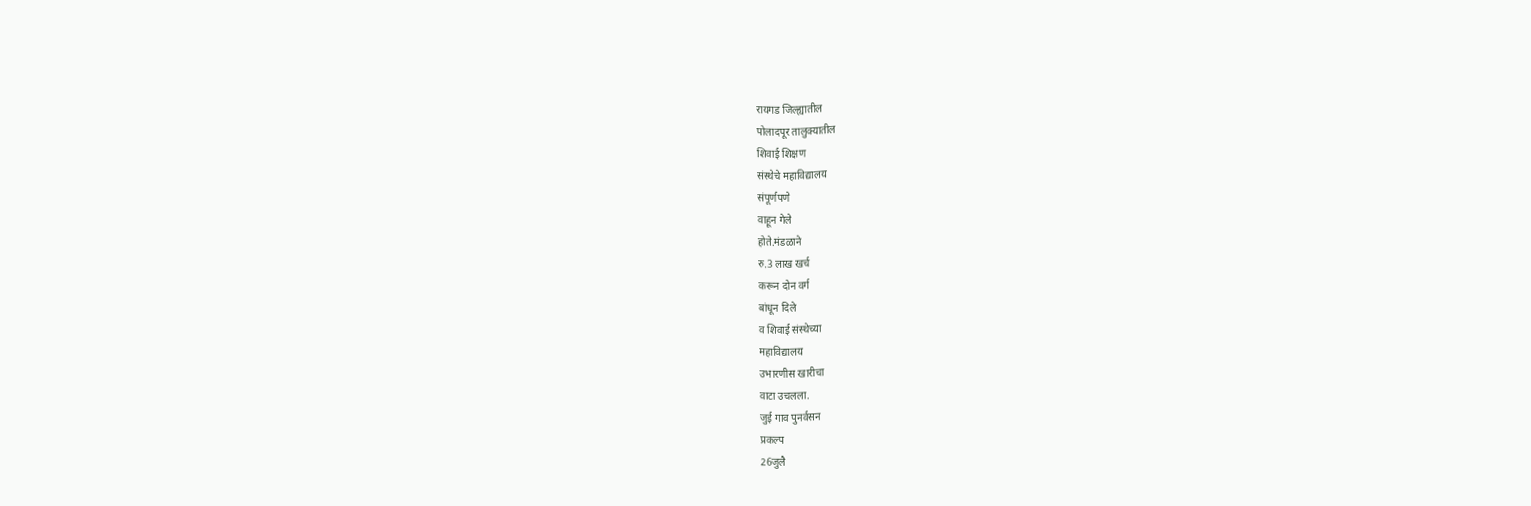रायगड जिल्ह्यातील
पोलादपूर तालुक्यातील
शिवाई शिक्षण
संस्थेचे महाविद्यालय
संपूर्णपणे
वाहून गेले
होते.मंडळाने
रु.3 लाख खर्च
करून दोन वर्ग
बांधून दिले
व शिवाई संस्थेच्या
महाविद्यालय
उभारणीस खारीचा
वाटा उचलला.
जुई गाव पुनर्वसन
प्रकल्प
26जुलै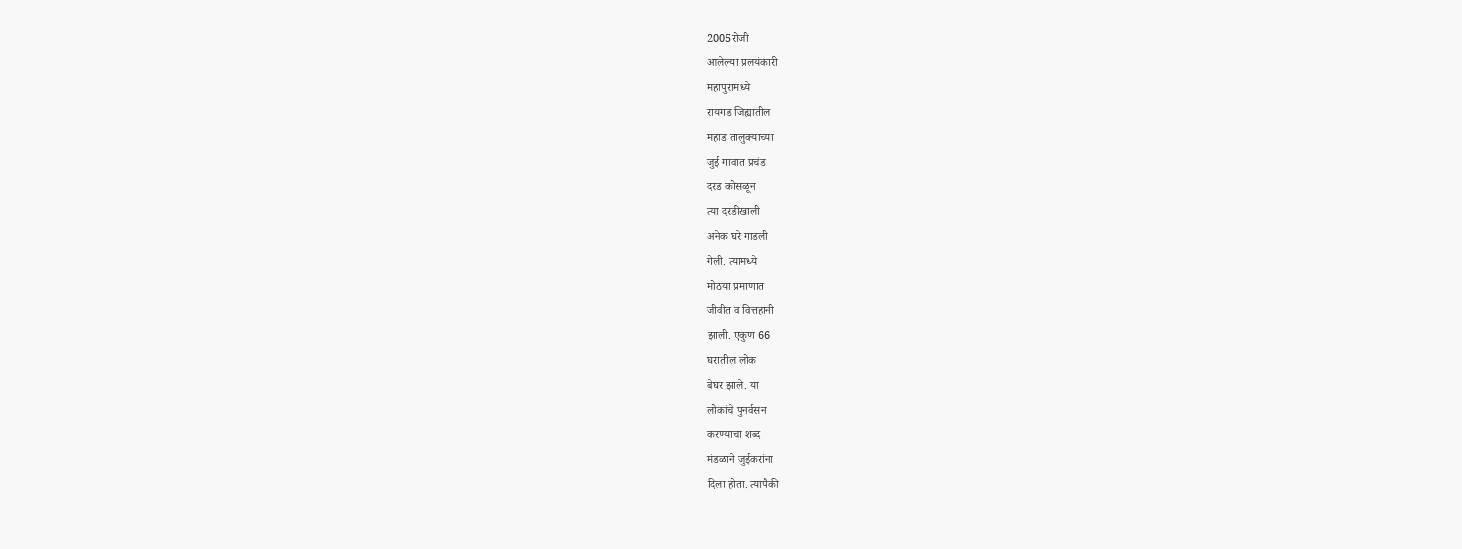2005रोजी
आलेल्या प्रलयंकारी
महापुरामध्ये
रायगड जिह्यातील
महाड तालुक्याच्या
जुई गावात प्रचंड
दरड कोसळून
त्या दरडीखाली
अनेक घरे गाडली
गेली. त्यामध्ये
मोठया प्रमाणात
जीवीत व वित्तहानी
झाली. एकुण 66
घरातील लोक
बेघर झाले. या
लोकांचे पुनर्वसन
करण्याचा शब्द
मंडळाने जुईकरांना
दिला होता. त्यापैकी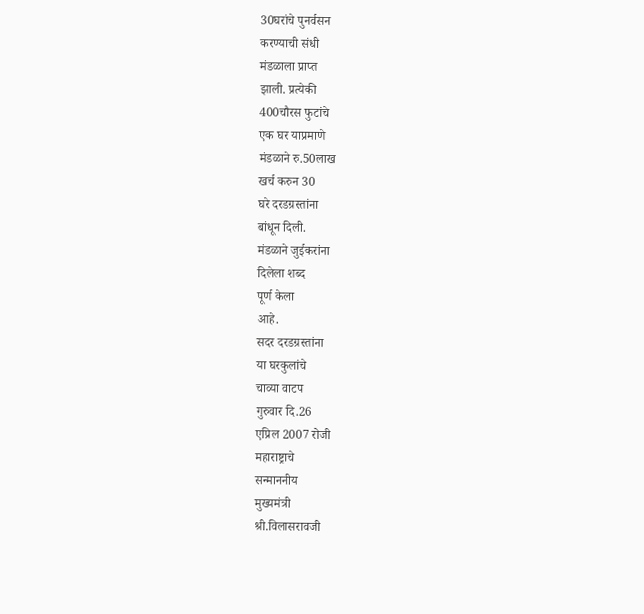30घरांचे पुनर्वसन
करण्याची संधी
मंडळाला प्राप्त
झाली. प्रत्येकी
400चौरस फुटांचे
एक घर याप्रमाणे
मंडळाने रु.50लाख
खर्च करुन 30
घरे दरडग्रस्तांना
बांधून दिली.
मंडळाने जुईकरांना
दिलेला शब्द
पूर्ण केला
आहे.
सदर दरडग्रस्तांना
या घरकुलांचे
चाव्या वाटप
गुरुवार दि.26
एप्रिल 2007 रोजी
महाराष्ट्राचे
सन्माननीय
मुख्यमंत्री
श्री.विलासरावजी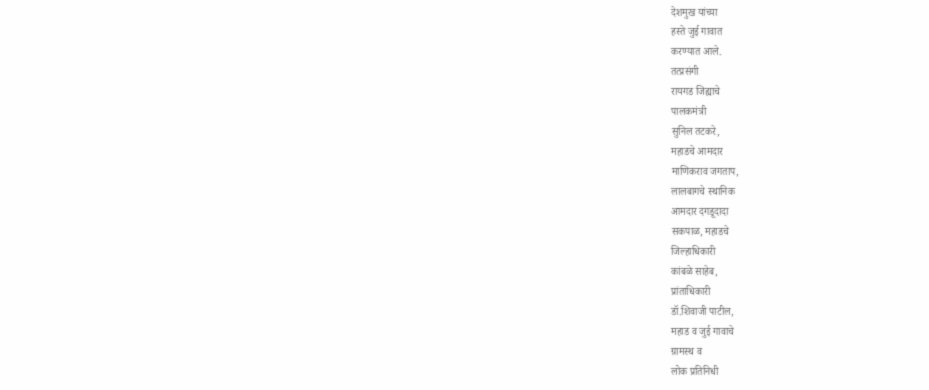देशमुख यांच्या
हस्ते जुई गावात
करण्यात आले.
तत्प्रसंगी
रायगड जिह्याचे
पालकमंत्री
सुनिल तटकरे,
महाडचे आमदार
माणिकराव जगताप,
लालबागचे स्थानिक
आमदार दगडूदादा
सकपाळ, महाडचे
जिल्हाधिकारी
कांबळे साहेब,
प्रांताधिकारी
डॉ.शिवाजी पाटील,
महाड व जुई गावाचे
ग्रामस्थ व
लोक प्रतिनिधी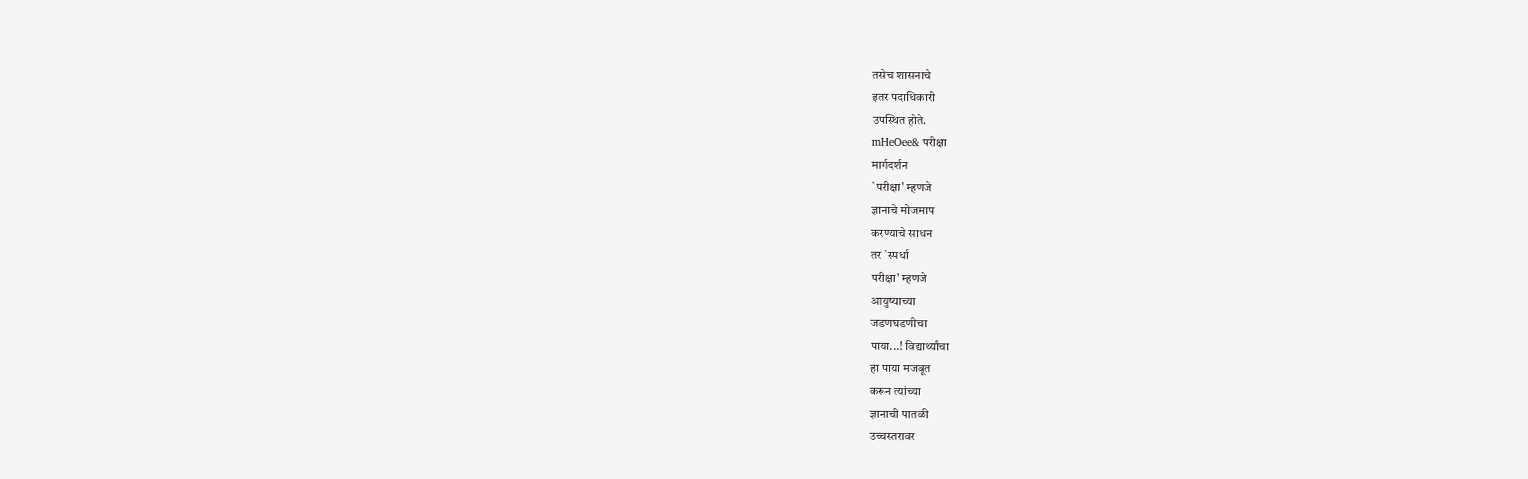तसेच शासनाचे
इतर पदाधिकारी
उपस्थित होते.
mHeOee& परीक्षा
मार्गदर्शन
`परीक्षा' म्हणजे
ज्ञानाचे मोजमाप
करण्याचे साधन
तर `स्पर्धा
परीक्षा' म्हणजे
आयुष्याच्या
जडणघडणीचा
पाया...! विद्यार्थ्यांचा
हा पाया मजबूत
करून त्यांच्या
ज्ञानाची पातळी
उच्चस्तरावर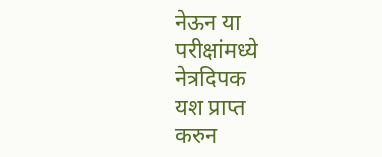नेऊन या परीक्षांमध्ये
नेत्रदिपक
यश प्राप्त
करुन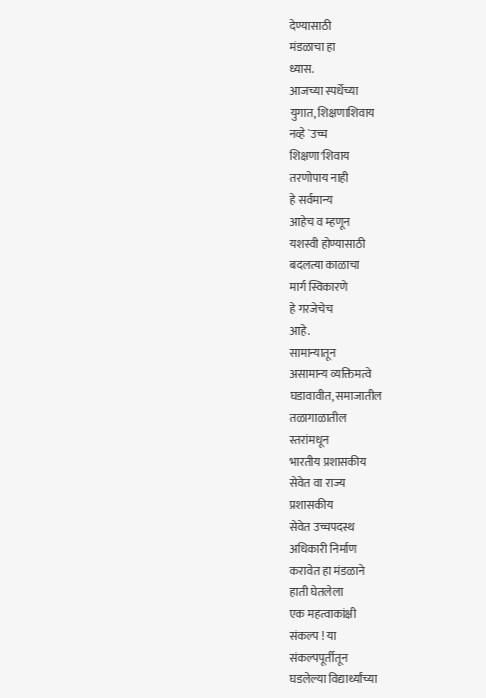देण्यासाठी
मंडळाचा हा
ध्यास.
आजच्या स्पर्धेच्या
युगात, शिक्षणाशिवाय
नव्हे `उच्च
शिक्षणा'शिवाय
तरणोपाय नाही
हे सर्वमान्य
आहेच व म्हणून
यशस्वी होण्यासाठी
बदलत्या काळाचा
मार्ग स्विकारणे
हे गरजेचेच
आहे.
सामान्यातून
असामान्य व्यक्तिमत्वे
घडावावीत, समाजातील
तळागाळातील
स्तरांमधून
भारतीय प्रशासकीय
सेवेत वा राज्य
प्रशासकीय
सेवेत उच्चपदस्थ
अधिकारी निर्माण
करावेत हा मंडळाने
हाती घेतलेला
एक महत्वाकांक्षी
संकल्प ! या
संकल्पपूर्तीतून
घडलेल्या विद्यार्थ्यांच्या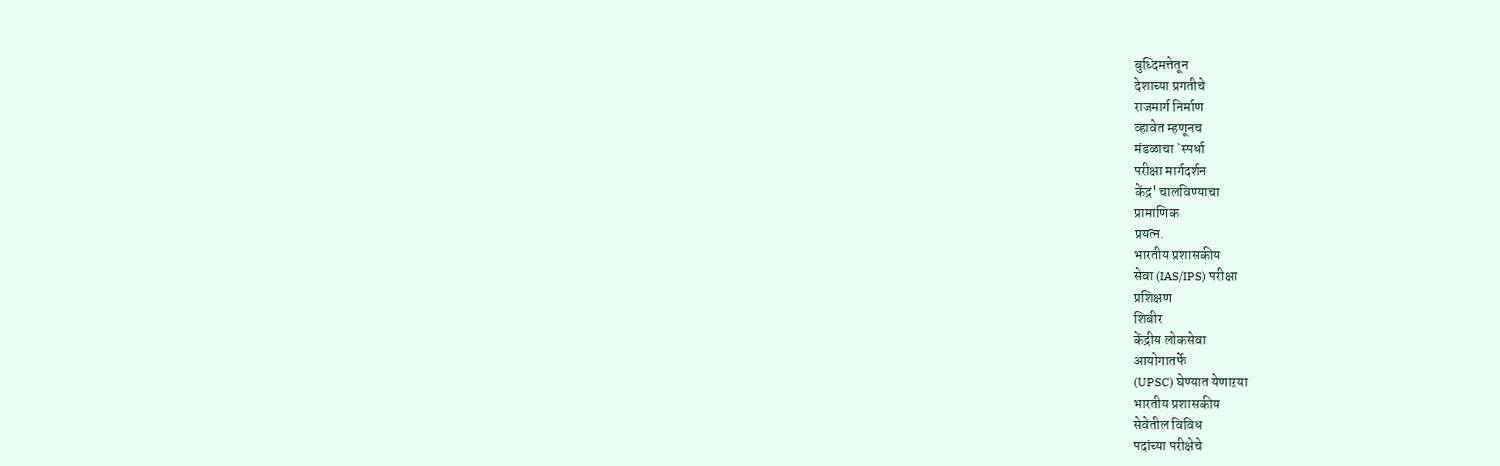बुध्दिमत्तेतून
देशाच्या प्रगतीचे
राजमार्ग निर्माण
व्हावेत म्हणूनच
मंडळाचा `स्पर्धा
परीक्षा मार्गदर्शन
केंद्र' चालविण्याचा
प्रामाणिक
प्रयत्न.
भारतीय प्रशासकीय
सेवा (IAS/IPS) परीक्षा
प्रशिक्षण
शिबीर
केंद्रीय लोकसेवा
आयोगातर्फे
(UPSC) घेण्यात येणाऱया
भारतीय प्रशासकीय
सेवेतील विविध
पदांच्या परीक्षेचे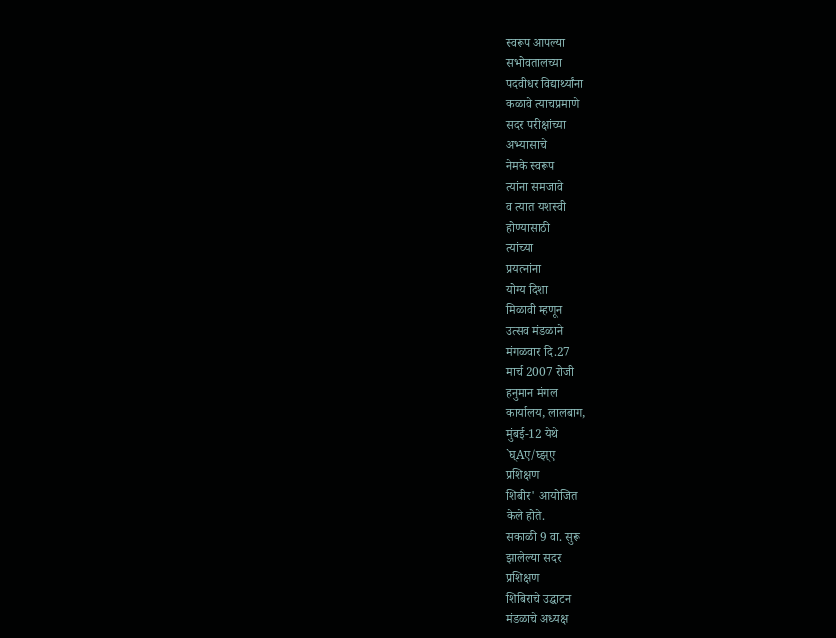स्वरूप आपल्या
सभोवतालच्या
पदवीधर विद्यार्थ्यांना
कळावे त्याचप्रमाणे
सदर परीक्षांच्या
अभ्यासाचे
नेमके स्वरूप
त्यांना समजावे
व त्यात यशस्वी
होण्यासाठी
त्यांच्या
प्रयत्नांना
योग्य दिशा
मिळावी म्हणून
उत्सव मंडळाने
मंगळवार दि.27
मार्च 2007 रोजी
हनुमान मंगल
कार्यालय, लालबाग,
मुंबई-12 येथे
`घ्Aए/घ्झ्ए
प्रशिक्षण
शिबीर' आयोजित
केले होते.
सकाळी 9 वा. सुरू
झालेल्या सदर
प्रशिक्षण
शिबिराचे उद्घाटन
मंडळाचे अध्यक्ष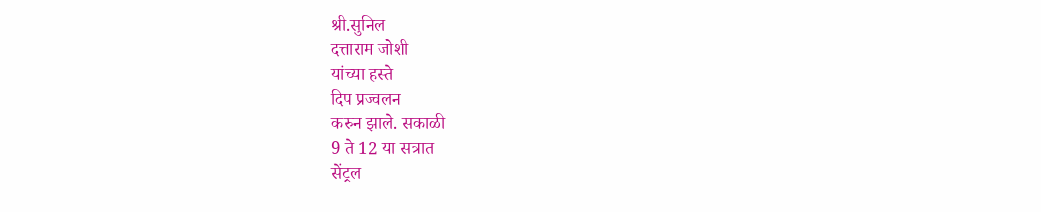श्री.सुनिल
दत्ताराम जोशी
यांच्या हस्ते
दिप प्रज्वलन
करुन झाले. सकाळी
9 ते 12 या सत्रात
सेंट्रल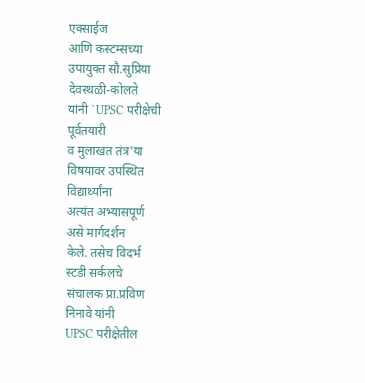एक्साईज
आणि कस्टम्सच्या
उपायुक्त सौ.सुप्रिया
देवस्थळी-कोलते
यांनी `UPSC परीक्षेची
पूर्वतयारी
व मुलाखत तंत्र'या
विषयावर उपस्थित
विद्यार्थ्यांना
अत्यंत अभ्यासपूर्ण
असे मार्गदर्शन
केले. तसेच विदर्भ
स्टडी सर्कलचे
संचालक प्रा.प्रविण
निनावे यांनी
UPSC परीक्षेतील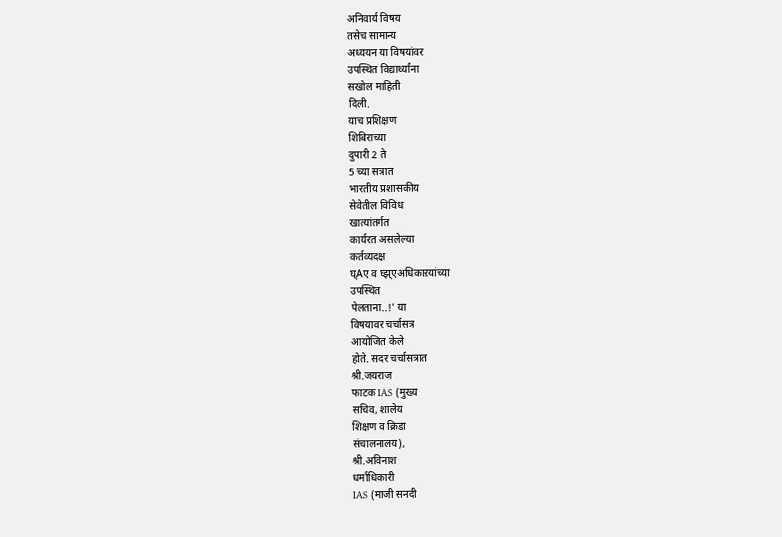अनिवार्य विषय
तसेच सामान्य
अध्ययन या विषयांवर
उपस्थित विद्यार्थ्यांना
सखोल माहिती
दिली.
याच प्रशिक्षण
शिबिराच्या
दुपारी 2 ते
5 च्या सत्रात
भारतीय प्रशासकीय
सेवेतील विविध
खात्यांतर्गत
कार्यरत असलेल्या
कर्तव्यदक्ष
घ्Aए व घ्झ्एअधिकाऱयांच्या
उपस्थित
पेलताना..!' या
विषयावर चर्चासत्र
आयोजित केले
होते. सदर चर्चासत्रात
श्री.जयराज
फाटक IAS (मुख्य
सचिव, शालेय
शिक्षण व क्रिडा
संचालनालय),
श्री.अविनाश
धर्माधिकारी
IAS (माजी सनदी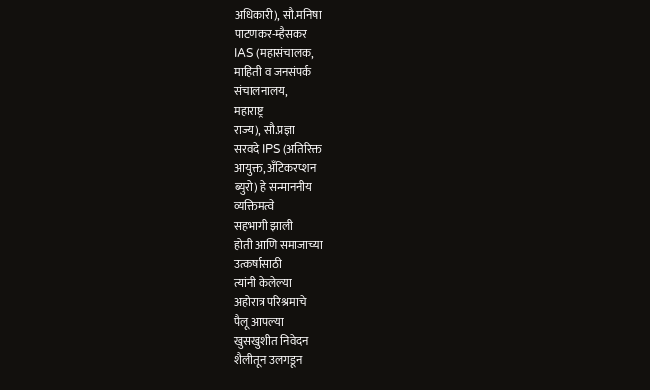अधिकारी), सौ.मनिषा
पाटणकर-म्हैसकर
IAS (महासंचालक,
माहिती व जनसंपर्क
संचालनालय,
महाराष्ट्र
राज्य), सौ.प्रज्ञा
सरवदे IPS (अतिरिक्त
आयुक्त, अँटिकरप्शन
ब्युरो) हे सन्माननीय
व्यक्तिमत्वे
सहभागी झाली
होती आणि समाजाच्या
उत्कर्षासाठी
त्यांनी केलेल्या
अहोरात्र परिश्रमाचे
पैलू आपल्या
खुसखुशीत निवेदन
शैलीतून उलगडून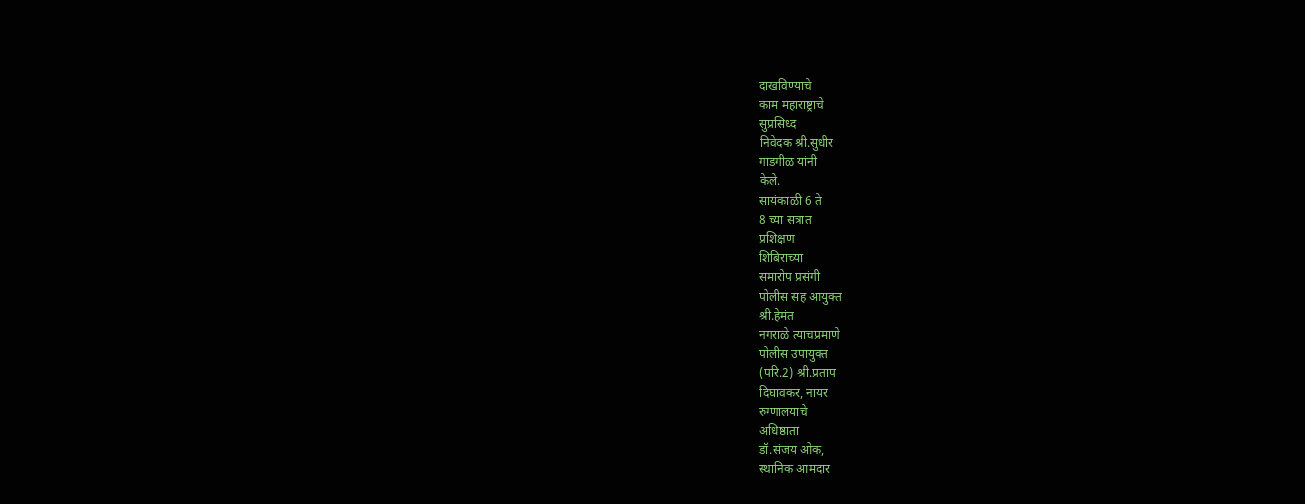दाखविण्याचे
काम महाराष्ट्राचे
सुप्रसिध्द
निवेदक श्री.सुधीर
गाडगीळ यांनी
केले.
सायंकाळी 6 ते
8 च्या सत्रात
प्रशिक्षण
शिबिराच्या
समारोप प्रसंगी
पोलीस सह आयुक्त
श्री.हेमंत
नगराळे त्याचप्रमाणे
पोलीस उपायुक्त
(परि.2) श्री.प्रताप
दिघावकर, नायर
रुग्णालयाचे
अधिष्ठाता
डॉ.संजय ओक,
स्थानिक आमदार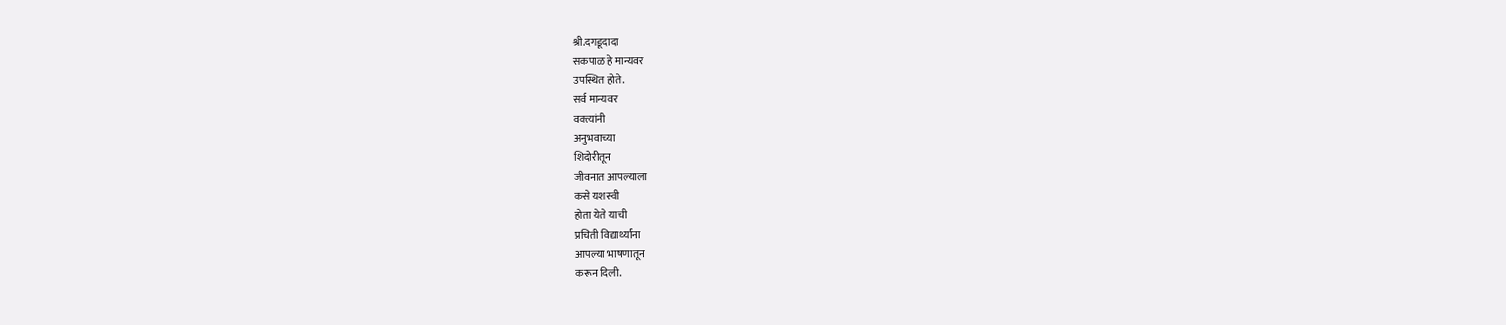श्री.दगडूदादा
सकपाळ हे मान्यवर
उपस्थित होते.
सर्व मान्यवर
वक्त्यांनी
अनुभवाच्या
शिदोरीतून
जीवनात आपल्याला
कसे यशस्वी
होता येते याची
प्रचिती विद्यार्थ्यांना
आपल्या भाषणातून
करून दिली.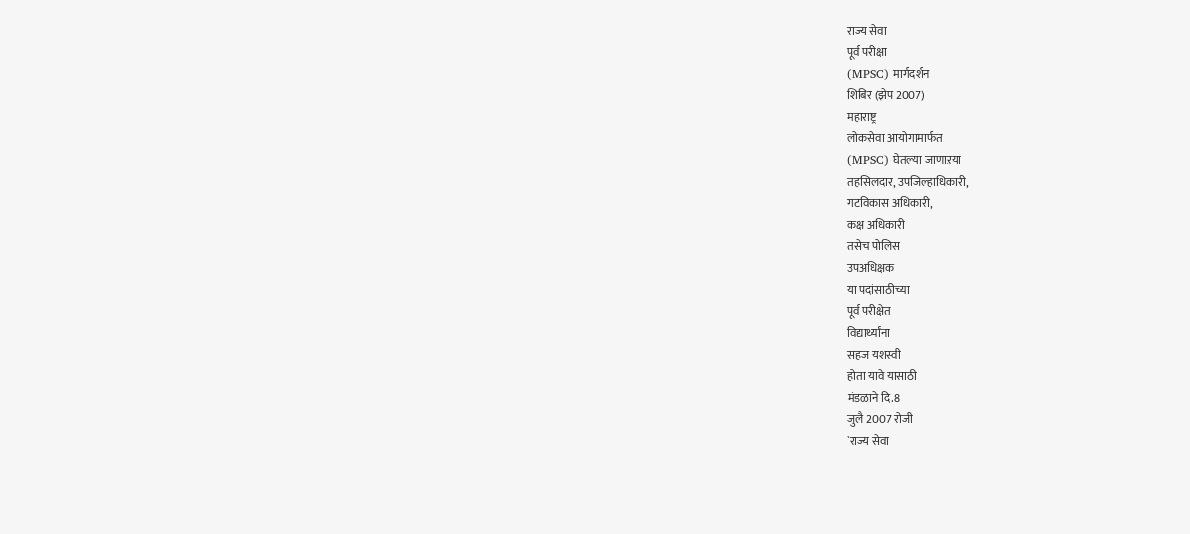राज्य सेवा
पूर्व परीक्षा
(MPSC) मार्गदर्शन
शिबिर (झेप 2007)
महाराष्ट्र
लोकसेवा आयोगामार्फत
(MPSC) घेतल्या जाणाऱया
तहसिलदार, उपजिल्हाधिकारी,
गटविकास अधिकारी,
कक्ष अधिकारी
तसेच पोलिस
उपअधिक्षक
या पदांसाठीच्या
पूर्व परीक्षेत
विद्यार्थ्यांना
सहज यशस्वी
होता यावे यासाठी
मंडळाने दि.8
जुलै 2007 रोजी
`राज्य सेवा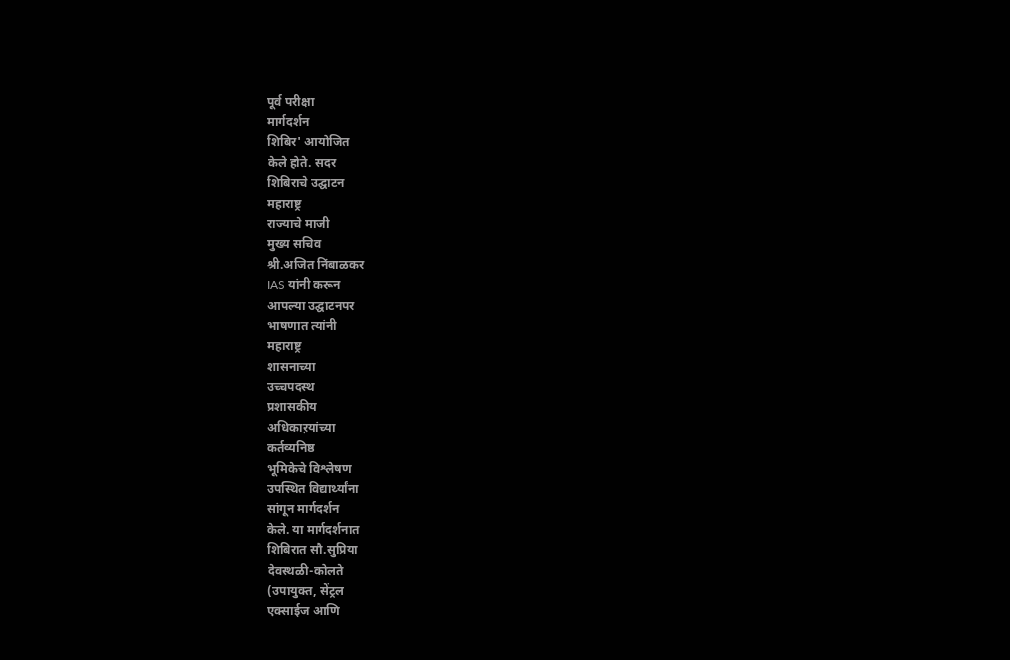पूर्व परीक्षा
मार्गदर्शन
शिबिर' आयोजित
केले होते. सदर
शिबिराचे उद्घाटन
महाराष्ट्र
राज्याचे माजी
मुख्य सचिव
श्री.अजित निंबाळकर
IAS यांनी करून
आपल्या उद्घाटनपर
भाषणात त्यांनी
महाराष्ट्र
शासनाच्या
उच्चपदस्थ
प्रशासकीय
अधिकाऱयांच्या
कर्तव्यनिष्ठ
भूमिकेचे विश्लेषण
उपस्थित विद्यार्थ्यांना
सांगून मार्गदर्शन
केले. या मार्गदर्शनात
शिबिरात सौ.सुप्रिया
देवस्थळी-कोलते
(उपायुक्त, सेंट्रल
एक्साईज आणि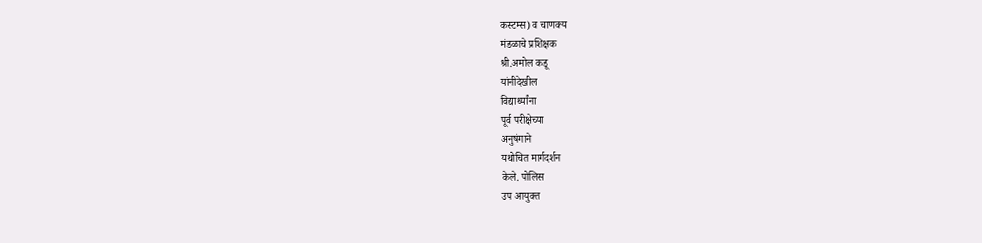कस्टम्स) व चाणक्य
मंडळाचे प्रशिक्षक
श्री.अमोल कडू
यांनीदेखील
विद्यार्थ्यांना
पूर्व परीक्षेच्या
अनुषंगाने
यथोचित मार्गदर्शन
केले. पोलिस
उप आयुक्त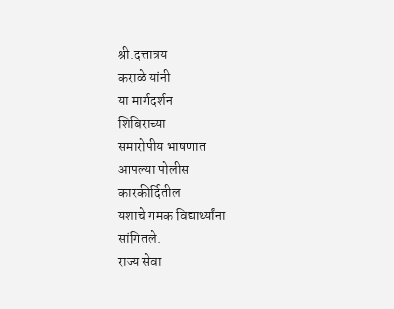श्री.दत्तात्रय
कराळे यांनी
या मार्गदर्शन
शिबिराच्या
समारोपीय भाषणात
आपल्या पोलीस
कारकीर्दितील
यशाचे गमक विद्यार्थ्यांना
सांगितले.
राज्य सेवा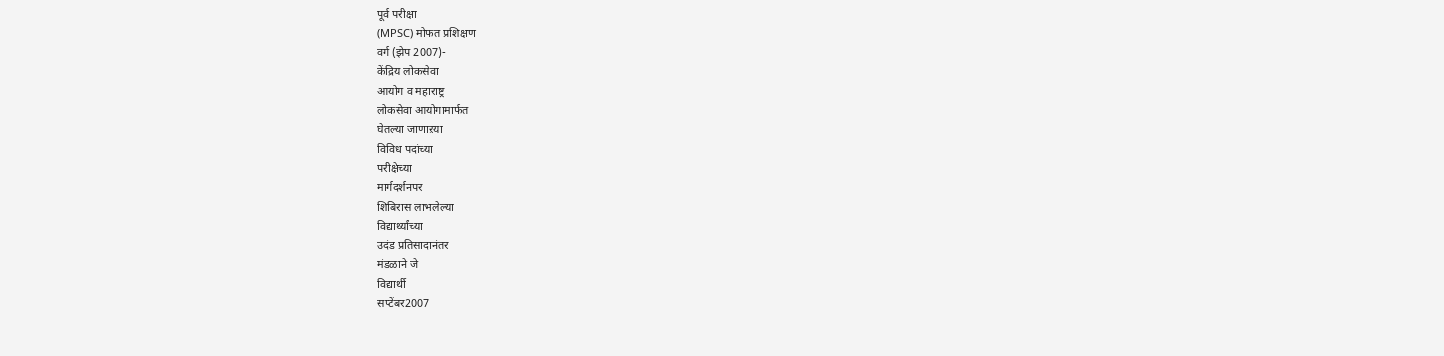पूर्व परीक्षा
(MPSC) मोफत प्रशिक्षण
वर्ग (झेप 2007)-
केंद्रिय लोकसेवा
आयोग व महाराष्ट्र
लोकसेवा आयोगामार्फत
घेतल्या जाणाऱया
विविध पदांच्या
परीक्षेच्या
मार्गदर्शनपर
शिबिरास लाभलेल्या
विद्यार्थ्यांच्या
उदंड प्रतिसादानंतर
मंडळाने जे
विद्यार्थी
सप्टेंबर2007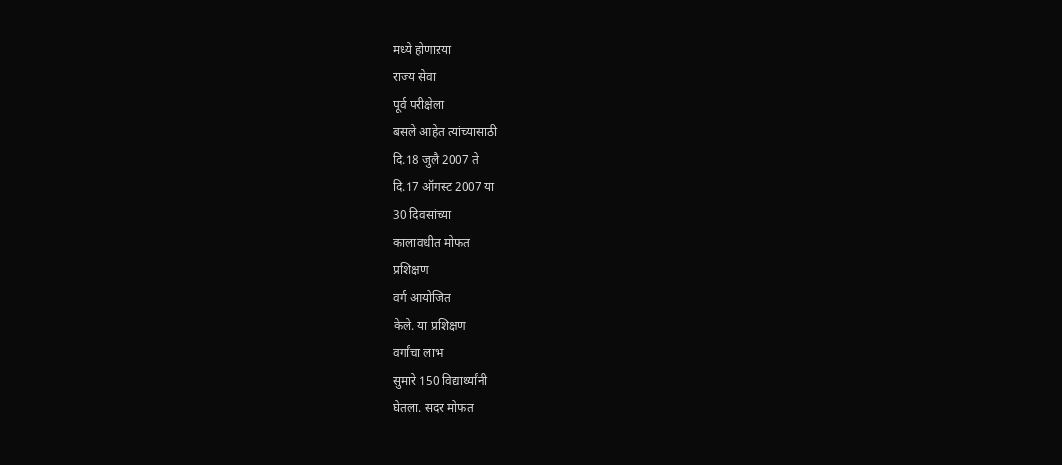मध्ये होणाऱया
राज्य सेवा
पूर्व परीक्षेला
बसले आहेत त्यांच्यासाठी
दि.18 जुलै 2007 ते
दि.17 ऑगस्ट 2007 या
30 दिवसांच्या
कालावधीत मोफत
प्रशिक्षण
वर्ग आयोजित
केले. या प्रशिक्षण
वर्गांचा लाभ
सुमारे 150 विद्यार्थ्यांनी
घेतला. सदर मोफत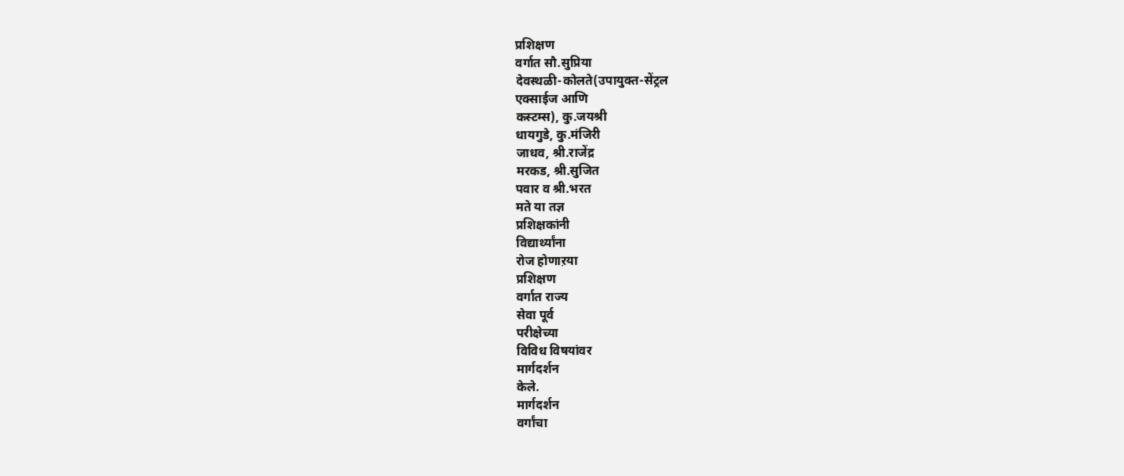प्रशिक्षण
वर्गात सौ.सुप्रिया
देवस्थळी-कोलते(उपायुक्त-सेंट्रल
एक्साईज आणि
कस्टम्स), कु.जयश्री
धायगुडे, कु.मंजिरी
जाधव, श्री.राजेंद्र
मरकड, श्री.सुजित
पवार व श्री.भरत
मते या तज्ञ
प्रशिक्षकांनी
विद्यार्थ्यांना
रोज होणाऱया
प्रशिक्षण
वर्गात राज्य
सेवा पूर्व
परीक्षेच्या
विविध विषयांवर
मार्गदर्शन
केले.
मार्गदर्शन
वर्गांचा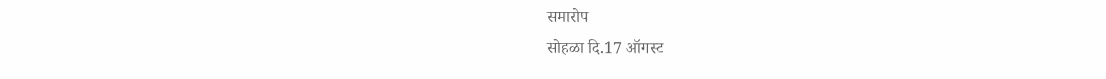समारोप
सोहळा दि.17 ऑगस्ट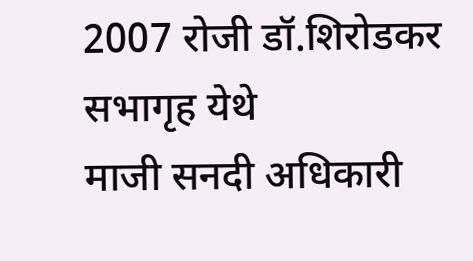2007 रोजी डॉ.शिरोडकर
सभागृह येथे
माजी सनदी अधिकारी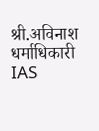श्री.अविनाश
धर्माधिकारी
IAS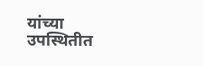यांच्या उपस्थितीत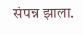संपन्न झाला.